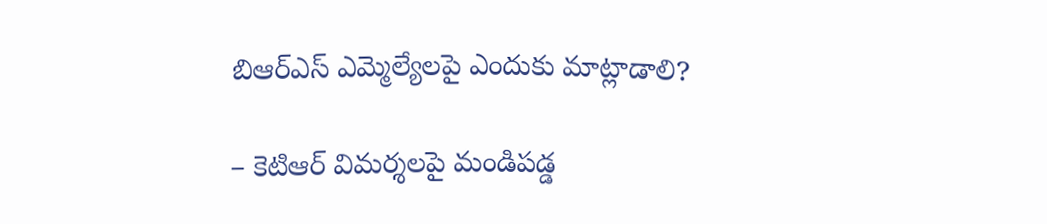బిఆర్ఎస్ ఎమ్మెల్యేలపై ఎందుకు మాట్లాడాలి?

– కెటిఆర్ విమర్శలపై మండిపడ్డ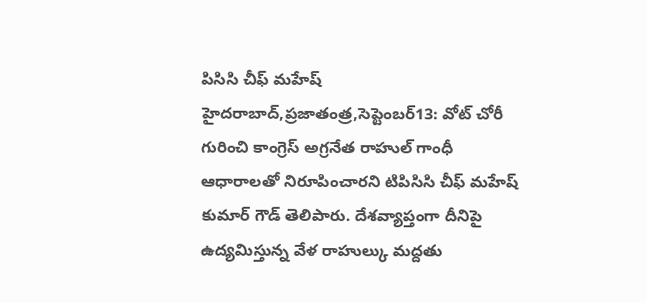పిసిసి చీఫ్ మహేష్ హైదరాబాద్,ప్రజాతంత్ర,సెప్టెంబర్13: వోట్ చోరీ గురించి కాంగ్రెస్ అగ్రనేత రాహుల్ గాంధీ ఆధారాలతో నిరూపించారని టిపిసిసి చీఫ్ మహేష్ కుమార్ గౌడ్ తెలిపారు. దేశవ్యాప్తంగా దీనిపై ఉద్యమిస్తున్న వేళ రాహుల్కు మద్దతు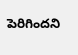పెరిగిందని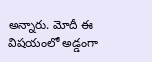అన్నారు. మోదీ ఈ విషయంలో అడ్డంగా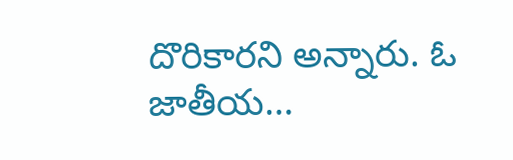దొరికారని అన్నారు. ఓ జాతీయ…